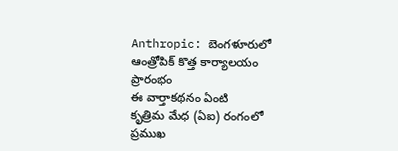Anthropic: బెంగళూరులో ఆంత్రోపిక్ కొత్త కార్యాలయం ప్రారంభం
ఈ వార్తాకథనం ఏంటి
కృత్రిమ మేధ (ఏఐ) రంగంలో ప్రముఖ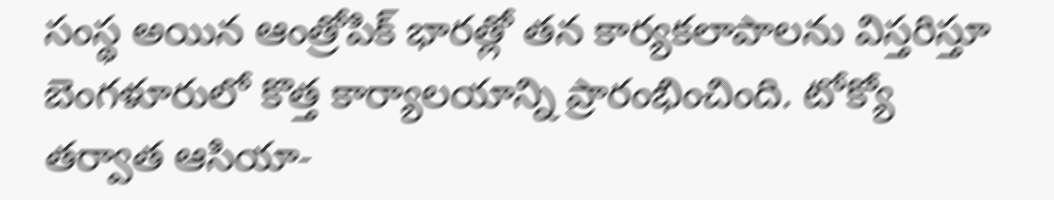సంస్థ అయిన ఆంత్రోపిక్ భారత్లో తన కార్యకలాపాలను విస్తరిస్తూ బెంగళూరులో కొత్త కార్యాలయాన్ని ప్రారంభించింది. టోక్యో తర్వాత ఆసియా-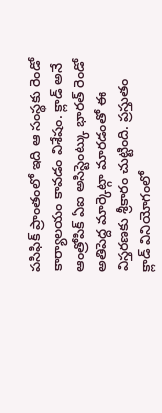పసిఫిక్ ప్రాంతంలో ఇది ఆ సంస్థకు రెండో కార్యాలయం కావడం విశేషం. క్లాడ్ అనే ఆంత్రోపిక్ ఏఐ అసిస్టెంట్కు భారత్ రెండో అతిపెద్ద మార్కెట్గా మారడంతో ఈ విస్తరణకు శ్రీకారం చుట్టింది. ప్రస్తుతం క్లాడ్ వినియోగంలో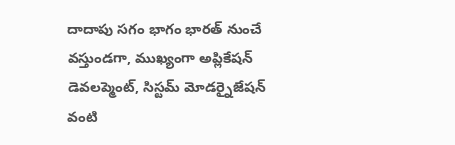దాదాపు సగం భాగం భారత్ నుంచే వస్తుండగా, ముఖ్యంగా అప్లికేషన్ డెవలప్మెంట్, సిస్టమ్ మోడర్నైజేషన్ వంటి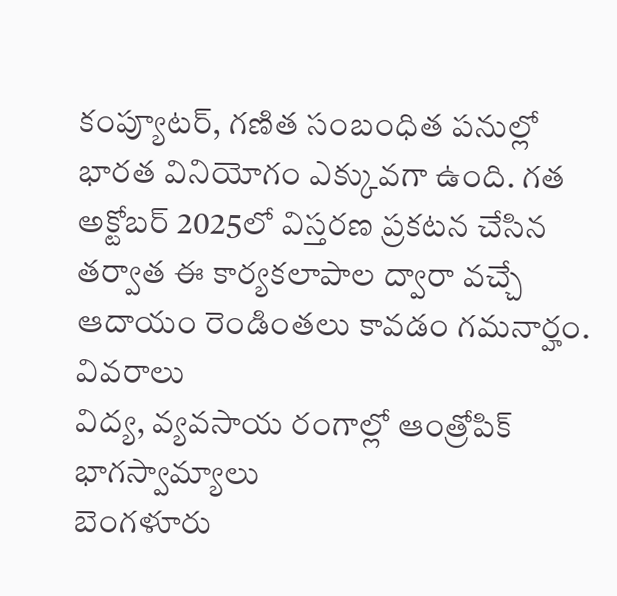కంప్యూటర్, గణిత సంబంధిత పనుల్లో భారత వినియోగం ఎక్కువగా ఉంది. గత అక్టోబర్ 2025లో విస్తరణ ప్రకటన చేసిన తర్వాత ఈ కార్యకలాపాల ద్వారా వచ్చే ఆదాయం రెండింతలు కావడం గమనార్హం.
వివరాలు
విద్య, వ్యవసాయ రంగాల్లో ఆంత్రోపిక్ భాగస్వామ్యాలు
బెంగళూరు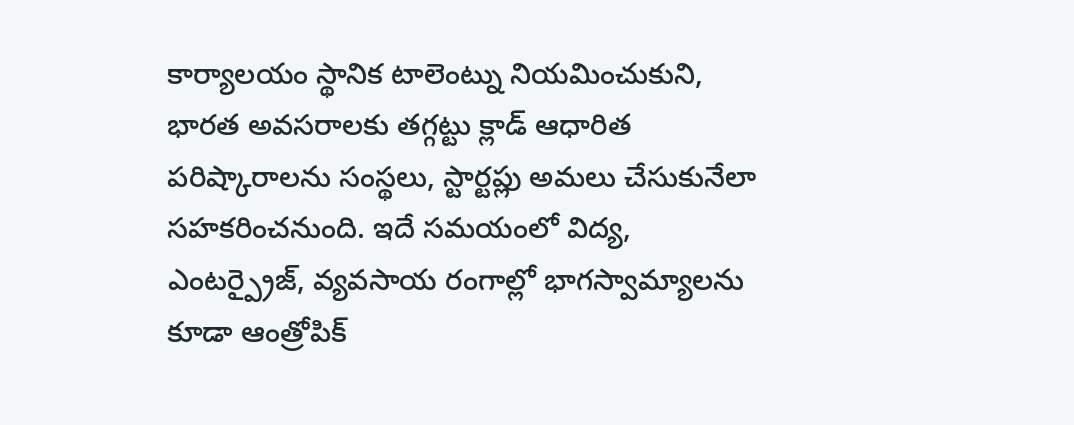కార్యాలయం స్థానిక టాలెంట్ను నియమించుకుని, భారత అవసరాలకు తగ్గట్టు క్లాడ్ ఆధారిత పరిష్కారాలను సంస్థలు, స్టార్టప్లు అమలు చేసుకునేలా సహకరించనుంది. ఇదే సమయంలో విద్య, ఎంటర్ప్రైజ్, వ్యవసాయ రంగాల్లో భాగస్వామ్యాలను కూడా ఆంత్రోపిక్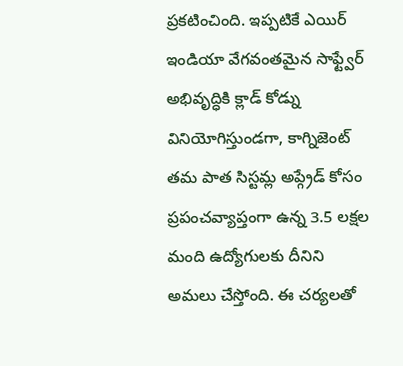ప్రకటించింది. ఇప్పటికే ఎయిర్ ఇండియా వేగవంతమైన సాఫ్ట్వేర్ అభివృద్ధికి క్లాడ్ కోడ్ను వినియోగిస్తుండగా, కాగ్నిజెంట్ తమ పాత సిస్టమ్ల అప్గ్రేడ్ కోసం ప్రపంచవ్యాప్తంగా ఉన్న 3.5 లక్షల మంది ఉద్యోగులకు దీనిని అమలు చేస్తోంది. ఈ చర్యలతో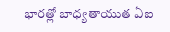భారత్లో బాధ్యతాయుత ఏఐ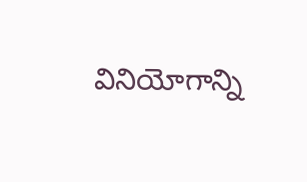వినియోగాన్ని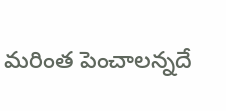మరింత పెంచాలన్నదే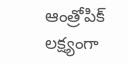ఆంత్రోపిక్ లక్ష్యంగా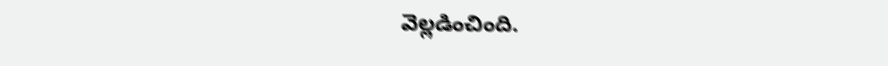వెల్లడించింది.